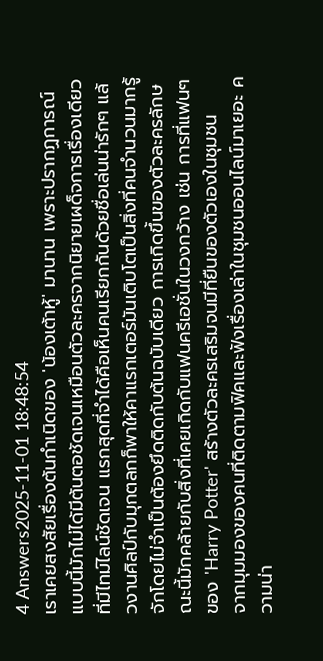4 Answers2025-11-01 18:48:54
เราเคยสงสัยเรื่องต้นกำเนิดของ 'น้องเต้าหู้' มานาน เพราะปรากฏการณ์แบบนี้มักไม่ได้มีต้นตอชัดเจนเหมือนตัวละครจากนิยายเผด็จการเรื่องเดียวที่มีไทม์ไลน์ชัดเจน แรกสุดที่จำได้คือเห็นคนเรียกกันด้วยชื่อเล่นน่ารักๆ แล้วงานศิลป์กับมุกตลกก็พาให้คาแรกเตอร์มันเติบโตเป็นสิ่งที่คนจำนวนมากรู้จักโดยไม่จำเป็นต้องยึดติดกับต้นฉบับเดียว การเกิดขึ้นของตัวละครลักษณะนี้มักคล้ายกับสิ่งที่เคยเกิดกับแฟนครีเอชั่นในวงกว้าง เช่น การที่แฟนๆ ของ 'Harry Potter' สร้างตัวละครเสริมจนมีที่ยืนของตัวเองในชุมชน
จากมุมมองของคนที่ติดตามฟิคและฟังเรื่องเล่าในชุมชนออนไลน์มาเยอะ ความน่า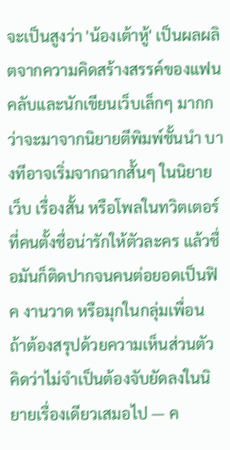จะเป็นสูงว่า 'น้องเต้าหู้' เป็นผลผลิตจากความคิดสร้างสรรค์ของแฟนคลับและนักเขียนเว็บเล็กๆ มากกว่าจะมาจากนิยายตีพิมพ์ชั้นนำ บางทีอาจเริ่มจากฉากสั้นๆ ในนิยายเว็บ เรื่องสั้น หรือโพลในทวิตเตอร์ที่คนตั้งชื่อน่ารักให้ตัวละคร แล้วชื่อมันก็ติดปากจนคนต่อยอดเป็นฟิค งานวาด หรือมุกในกลุ่มเพื่อน
ถ้าต้องสรุปด้วยความเห็นส่วนตัว คิดว่าไม่จำเป็นต้องจับยัดลงในนิยายเรื่องเดียวเสมอไป — ค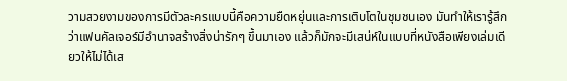วามสวยงามของการมีตัวละครแบบนี้คือความยืดหยุ่นและการเติบโตในชุมชนเอง มันทำให้เรารู้สึกว่าแฟนคัลเจอร์มีอำนาจสร้างสิ่งน่ารักๆ ขึ้นมาเอง แล้วก็มักจะมีเสน่ห์ในแบบที่หนังสือเพียงเล่มเดียวให้ไม่ได้เส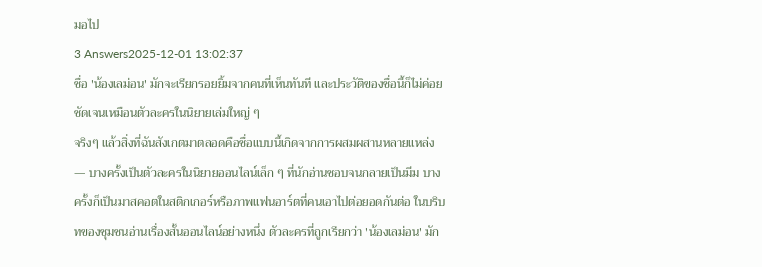มอไป
3 Answers2025-12-01 13:02:37
ชื่อ 'น้องเลม่อน' มักจะเรียกรอยยิ้มจากคนที่เห็นทันที และประวัติของชื่อนี้ก็ไม่ค่อยชัดเจนเหมือนตัวละครในนิยายเล่มใหญ่ ๆ
จริงๆ แล้วสิ่งที่ฉันสังเกตมาตลอดคือชื่อแบบนี้เกิดจากการผสมผสานหลายแหล่ง — บางครั้งเป็นตัวละครในนิยายออนไลน์เล็ก ๆ ที่นักอ่านชอบจนกลายเป็นมีม บางครั้งก็เป็นมาสคอตในสติกเกอร์หรือภาพแฟนอาร์ตที่คนเอาไปต่อยอดกันต่อ ในบริบทของชุมชนอ่านเรื่องสั้นออนไลน์อย่างหนึ่ง ตัวละครที่ถูกเรียกว่า 'น้องเลม่อน' มัก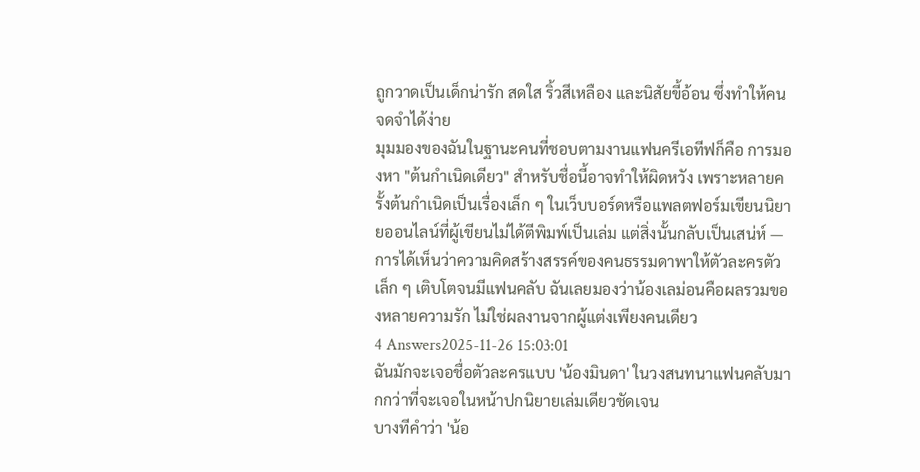ถูกวาดเป็นเด็กน่ารัก สดใส ริ้วสีเหลือง และนิสัยขี้อ้อน ซึ่งทำให้คนจดจำได้ง่าย
มุมมองของฉันในฐานะคนที่ชอบตามงานแฟนครีเอทีฟก็คือ การมองหา "ต้นกำเนิดเดียว" สำหรับชื่อนี้อาจทำให้ผิดหวัง เพราะหลายครั้งต้นกำเนิดเป็นเรื่องเล็ก ๆ ในเว็บบอร์ดหรือแพลตฟอร์มเขียนนิยายออนไลน์ที่ผู้เขียนไม่ได้ตีพิมพ์เป็นเล่ม แต่สิ่งนั้นกลับเป็นเสน่ห์ — การได้เห็นว่าความคิดสร้างสรรค์ของคนธรรมดาพาให้ตัวละครตัวเล็ก ๆ เติบโตจนมีแฟนคลับ ฉันเลยมองว่าน้องเลม่อนคือผลรวมของหลายความรัก ไม่ใช่ผลงานจากผู้แต่งเพียงคนเดียว
4 Answers2025-11-26 15:03:01
ฉันมักจะเจอชื่อตัวละครแบบ 'น้องมินดา' ในวงสนทนาแฟนคลับมากกว่าที่จะเจอในหน้าปกนิยายเล่มเดียวชัดเจน
บางทีคำว่า 'น้อ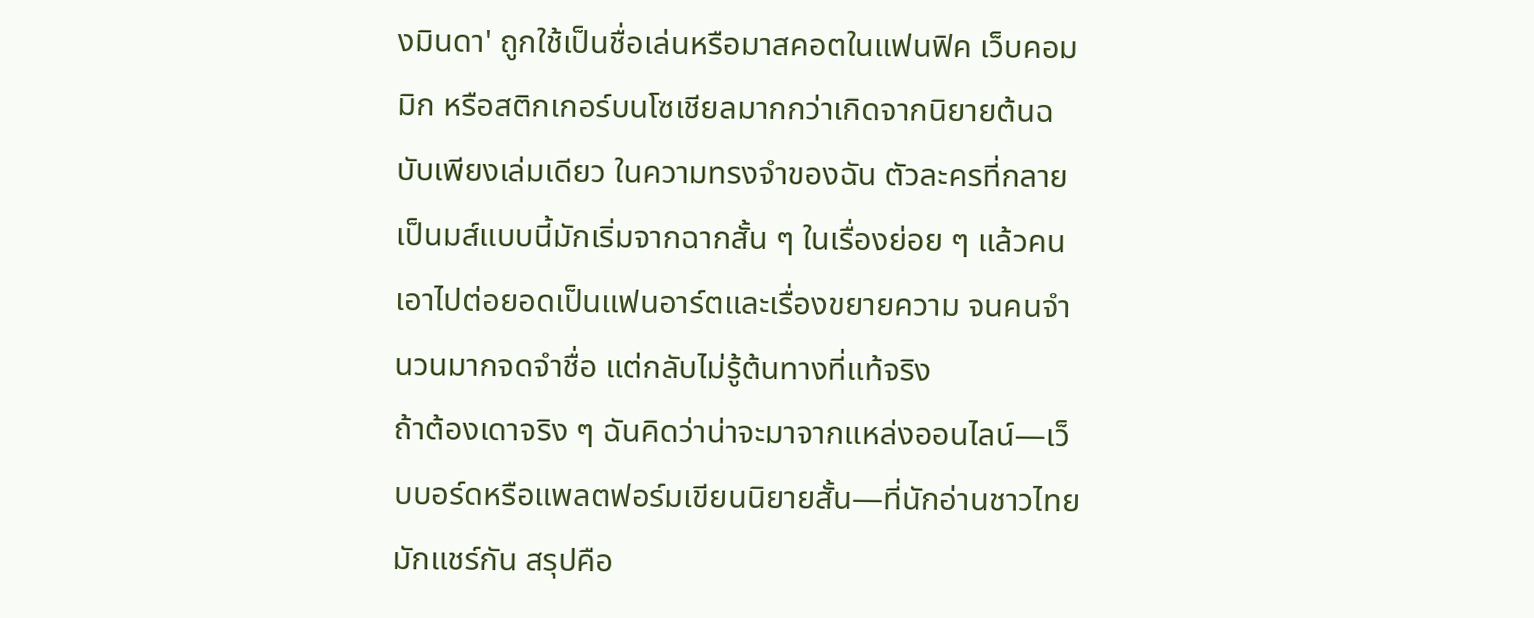งมินดา' ถูกใช้เป็นชื่อเล่นหรือมาสคอตในแฟนฟิค เว็บคอมมิก หรือสติกเกอร์บนโซเชียลมากกว่าเกิดจากนิยายต้นฉบับเพียงเล่มเดียว ในความทรงจำของฉัน ตัวละครที่กลายเป็นมส์แบบนี้มักเริ่มจากฉากสั้น ๆ ในเรื่องย่อย ๆ แล้วคนเอาไปต่อยอดเป็นแฟนอาร์ตและเรื่องขยายความ จนคนจำนวนมากจดจำชื่อ แต่กลับไม่รู้ต้นทางที่แท้จริง
ถ้าต้องเดาจริง ๆ ฉันคิดว่าน่าจะมาจากแหล่งออนไลน์—เว็บบอร์ดหรือแพลตฟอร์มเขียนนิยายสั้น—ที่นักอ่านชาวไทยมักแชร์กัน สรุปคือ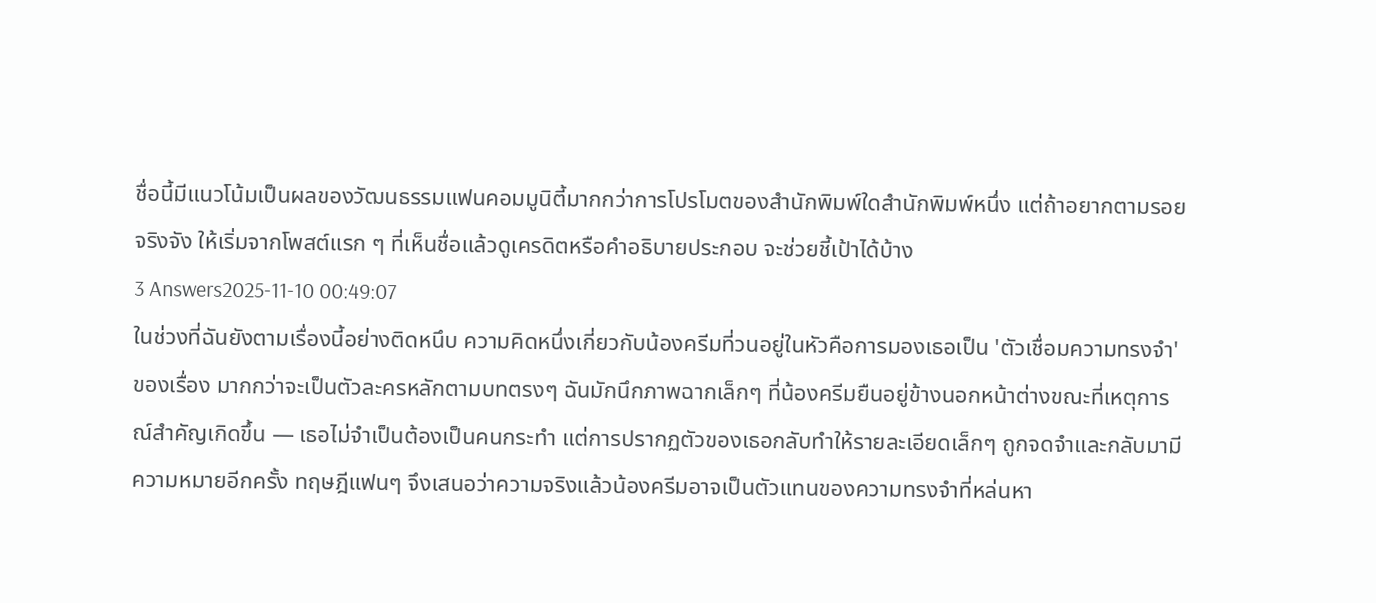ชื่อนี้มีแนวโน้มเป็นผลของวัฒนธรรมแฟนคอมมูนิตี้มากกว่าการโปรโมตของสำนักพิมพ์ใดสำนักพิมพ์หนึ่ง แต่ถ้าอยากตามรอยจริงจัง ให้เริ่มจากโพสต์แรก ๆ ที่เห็นชื่อแล้วดูเครดิตหรือคำอธิบายประกอบ จะช่วยชี้เป้าได้บ้าง
3 Answers2025-11-10 00:49:07
ในช่วงที่ฉันยังตามเรื่องนี้อย่างติดหนึบ ความคิดหนึ่งเกี่ยวกับน้องครีมที่วนอยู่ในหัวคือการมองเธอเป็น 'ตัวเชื่อมความทรงจำ' ของเรื่อง มากกว่าจะเป็นตัวละครหลักตามบทตรงๆ ฉันมักนึกภาพฉากเล็กๆ ที่น้องครีมยืนอยู่ข้างนอกหน้าต่างขณะที่เหตุการณ์สำคัญเกิดขึ้น — เธอไม่จำเป็นต้องเป็นคนกระทำ แต่การปรากฏตัวของเธอกลับทำให้รายละเอียดเล็กๆ ถูกจดจำและกลับมามีความหมายอีกครั้ง ทฤษฎีแฟนๆ จึงเสนอว่าความจริงแล้วน้องครีมอาจเป็นตัวแทนของความทรงจำที่หล่นหา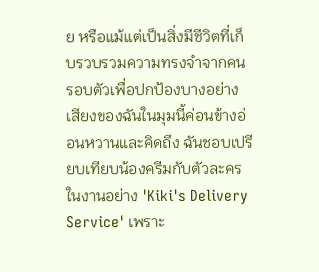ย หรือแม้แต่เป็นสิ่งมีชีวิตที่เก็บรวบรวมความทรงจำจากคนรอบตัวเพื่อปกป้องบางอย่าง
เสียงของฉันในมุมนี้ค่อนข้างอ่อนหวานและคิดถึง ฉันชอบเปรียบเทียบน้องครีมกับตัวละครในงานอย่าง 'Kiki's Delivery Service' เพราะ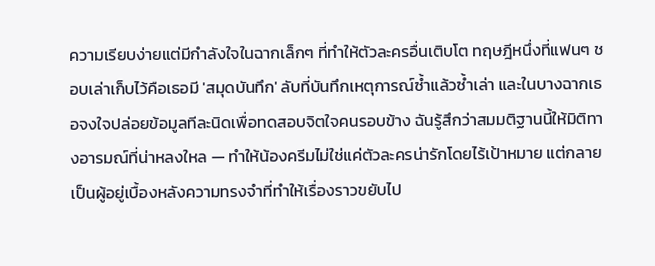ความเรียบง่ายแต่มีกำลังใจในฉากเล็กๆ ที่ทำให้ตัวละครอื่นเติบโต ทฤษฎีหนึ่งที่แฟนๆ ชอบเล่าเก็บไว้คือเธอมี 'สมุดบันทึก' ลับที่บันทึกเหตุการณ์ซ้ำแล้วซ้ำเล่า และในบางฉากเธอจงใจปล่อยข้อมูลทีละนิดเพื่อทดสอบจิตใจคนรอบข้าง ฉันรู้สึกว่าสมมติฐานนี้ให้มิติทางอารมณ์ที่น่าหลงใหล — ทำให้น้องครีมไม่ใช่แค่ตัวละครน่ารักโดยไร้เป้าหมาย แต่กลายเป็นผู้อยู่เบื้องหลังความทรงจำที่ทำให้เรื่องราวขยับไป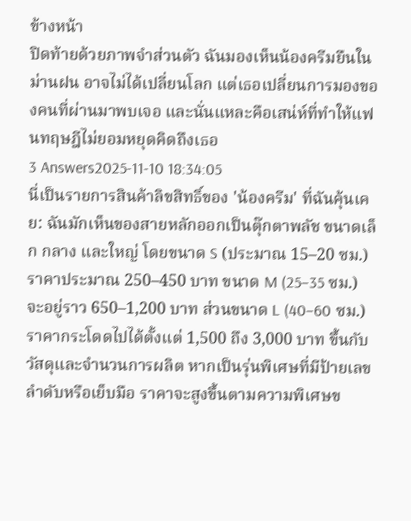ข้างหน้า
ปิดท้ายด้วยภาพจำส่วนตัว ฉันมองเห็นน้องครีมยืนในม่านฝน อาจไม่ได้เปลี่ยนโลก แต่เธอเปลี่ยนการมองของคนที่ผ่านมาพบเจอ และนั่นแหละคือเสน่ห์ที่ทำให้แฟนทฤษฎีไม่ยอมหยุดคิดถึงเธอ
3 Answers2025-11-10 18:34:05
นี่เป็นรายการสินค้าลิขสิทธิ์ของ 'น้องครีม' ที่ฉันคุ้นเคย: ฉันมักเห็นของสายหลักออกเป็นตุ๊กตาพลัช ขนาดเล็ก กลาง และใหญ่ โดยขนาด S (ประมาณ 15–20 ซม.) ราคาประมาณ 250–450 บาท ขนาด M (25–35 ซม.) จะอยู่ราว 650–1,200 บาท ส่วนขนาด L (40–60 ซม.) ราคากระโดดไปได้ตั้งแต่ 1,500 ถึง 3,000 บาท ขึ้นกับวัสดุและจำนวนการผลิต หากเป็นรุ่นพิเศษที่มีป้ายเลขลำดับหรือเย็บมือ ราคาจะสูงขึ้นตามความพิเศษข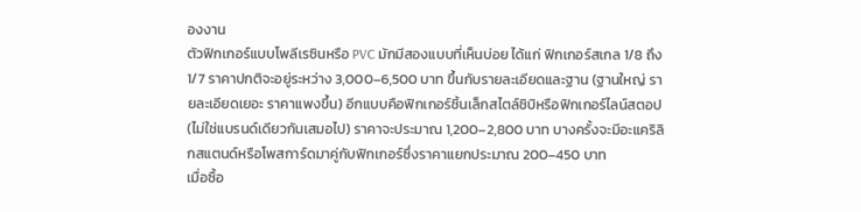องงาน
ตัวฟิกเกอร์แบบโพลีเรซินหรือ PVC มักมีสองแบบที่เห็นบ่อย ได้แก่ ฟิกเกอร์สเกล 1/8 ถึง 1/7 ราคาปกติจะอยู่ระหว่าง 3,000–6,500 บาท ขึ้นกับรายละเอียดและฐาน (ฐานใหญ่ รายละเอียดเยอะ ราคาแพงขึ้น) อีกแบบคือฟิกเกอร์ชิ้นเล็กสไตล์ชิบิหรือฟิกเกอร์ไลน์สตอป (ไม่ใช่แบรนด์เดียวกันเสมอไป) ราคาจะประมาณ 1,200–2,800 บาท บางครั้งจะมีอะแคริลิกสแตนด์หรือโพสการ์ดมาคู่กับฟิกเกอร์ซึ่งราคาแยกประมาณ 200–450 บาท
เมื่อซื้อ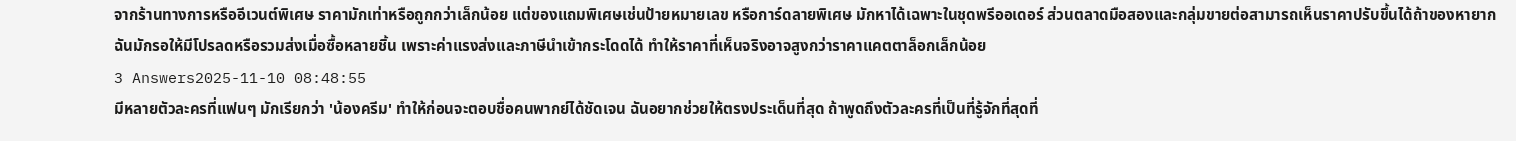จากร้านทางการหรืออีเวนต์พิเศษ ราคามักเท่าหรือถูกกว่าเล็กน้อย แต่ของแถมพิเศษเช่นป้ายหมายเลข หรือการ์ดลายพิเศษ มักหาได้เฉพาะในชุดพรีออเดอร์ ส่วนตลาดมือสองและกลุ่มขายต่อสามารถเห็นราคาปรับขึ้นได้ถ้าของหายาก ฉันมักรอให้มีโปรลดหรือรวมส่งเมื่อซื้อหลายชิ้น เพราะค่าแรงส่งและภาษีนำเข้ากระโดดได้ ทำให้ราคาที่เห็นจริงอาจสูงกว่าราคาแคตตาล็อกเล็กน้อย
3 Answers2025-11-10 08:48:55
มีหลายตัวละครที่แฟนๆ มักเรียกว่า 'น้องครีม' ทำให้ก่อนจะตอบชื่อคนพากย์ได้ชัดเจน ฉันอยากช่วยให้ตรงประเด็นที่สุด ถ้าพูดถึงตัวละครที่เป็นที่รู้จักที่สุดที่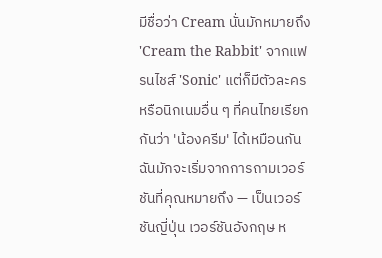มีชื่อว่า Cream นั่นมักหมายถึง 'Cream the Rabbit' จากแฟรนไชส์ 'Sonic' แต่ก็มีตัวละครหรือนิกเนมอื่น ๆ ที่คนไทยเรียกกันว่า 'น้องครีม' ได้เหมือนกัน
ฉันมักจะเริ่มจากการถามเวอร์ชันที่คุณหมายถึง — เป็นเวอร์ชันญี่ปุ่น เวอร์ชันอังกฤษ ห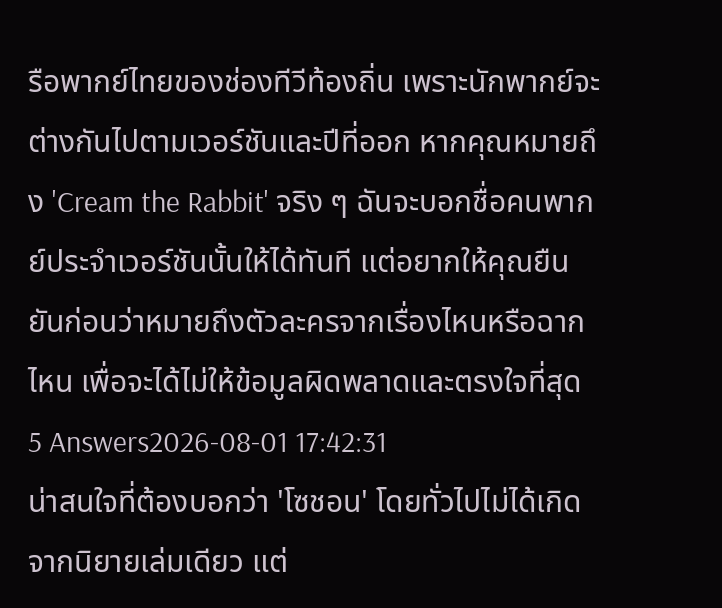รือพากย์ไทยของช่องทีวีท้องถิ่น เพราะนักพากย์จะต่างกันไปตามเวอร์ชันและปีที่ออก หากคุณหมายถึง 'Cream the Rabbit' จริง ๆ ฉันจะบอกชื่อคนพากย์ประจำเวอร์ชันนั้นให้ได้ทันที แต่อยากให้คุณยืนยันก่อนว่าหมายถึงตัวละครจากเรื่องไหนหรือฉากไหน เพื่อจะได้ไม่ให้ข้อมูลผิดพลาดและตรงใจที่สุด
5 Answers2026-08-01 17:42:31
น่าสนใจที่ต้องบอกว่า 'โซชอน' โดยทั่วไปไม่ได้เกิดจากนิยายเล่มเดียว แต่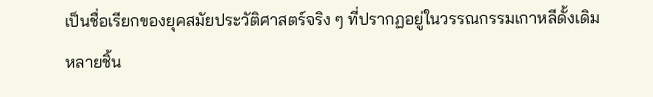เป็นชื่อเรียกของยุคสมัยประวัติศาสตร์จริง ๆ ที่ปรากฏอยู่ในวรรณกรรมเกาหลีดั้งเดิมหลายชิ้น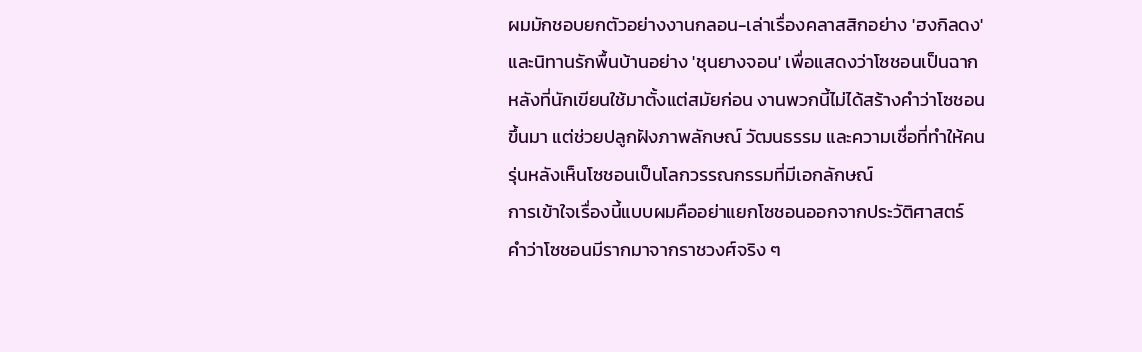ผมมักชอบยกตัวอย่างงานกลอน-เล่าเรื่องคลาสสิกอย่าง 'ฮงกิลดง' และนิทานรักพื้นบ้านอย่าง 'ชุนยางจอน' เพื่อแสดงว่าโซชอนเป็นฉากหลังที่นักเขียนใช้มาตั้งแต่สมัยก่อน งานพวกนี้ไม่ได้สร้างคำว่าโซชอนขึ้นมา แต่ช่วยปลูกฝังภาพลักษณ์ วัฒนธรรม และความเชื่อที่ทำให้คนรุ่นหลังเห็นโซชอนเป็นโลกวรรณกรรมที่มีเอกลักษณ์
การเข้าใจเรื่องนี้แบบผมคืออย่าแยกโซชอนออกจากประวัติศาสตร์ คำว่าโซชอนมีรากมาจากราชวงศ์จริง ๆ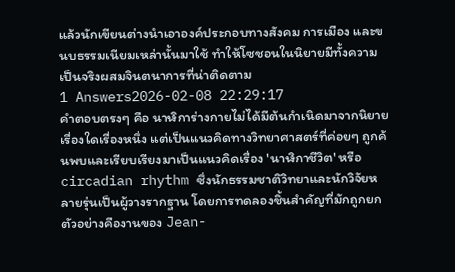แล้วนักเขียนต่างนำเอาองค์ประกอบทางสังคม การเมือง และขนบธรรมเนียมเหล่านั้นมาใช้ ทำให้โซชอนในนิยายมีทั้งความเป็นจริงผสมจินตนาการที่น่าติดตาม
1 Answers2026-02-08 22:29:17
คำตอบตรงๆ คือ นาฬิการ่างกายไม่ได้มีต้นกำเนิดมาจากนิยายเรื่องใดเรื่องหนึ่ง แต่เป็นแนวคิดทางวิทยาศาสตร์ที่ค่อยๆ ถูกค้นพบและเรียบเรียงมาเป็นแนวคิดเรื่อง 'นาฬิกาชีวิต' หรือ circadian rhythm ซึ่งนักธรรมชาติวิทยาและนักวิจัยหลายรุ่นเป็นผู้วางรากฐาน โดยการทดลองชิ้นสำคัญที่มักถูกยกตัวอย่างคืองานของ Jean-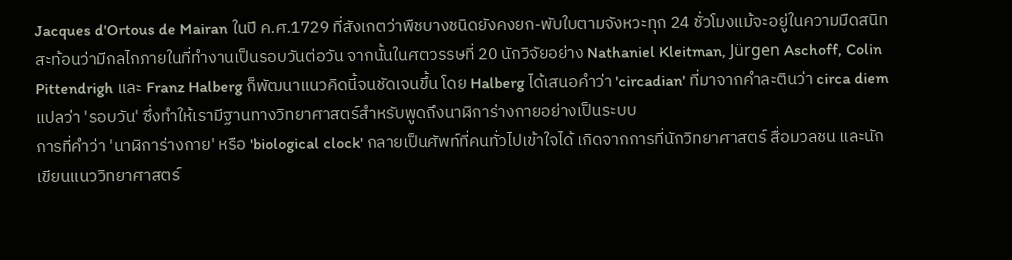Jacques d'Ortous de Mairan ในปี ค.ศ.1729 ที่สังเกตว่าพืชบางชนิดยังคงยก-พับใบตามจังหวะทุก 24 ชั่วโมงแม้จะอยู่ในความมืดสนิท สะท้อนว่ามีกลไกภายในที่ทำงานเป็นรอบวันต่อวัน จากนั้นในศตวรรษที่ 20 นักวิจัยอย่าง Nathaniel Kleitman, Jürgen Aschoff, Colin Pittendrigh และ Franz Halberg ก็พัฒนาแนวคิดนี้จนชัดเจนขึ้น โดย Halberg ได้เสนอคำว่า 'circadian' ที่มาจากคำละตินว่า circa diem แปลว่า 'รอบวัน' ซึ่งทำให้เรามีฐานทางวิทยาศาสตร์สำหรับพูดถึงนาฬิการ่างกายอย่างเป็นระบบ
การที่คำว่า 'นาฬิการ่างกาย' หรือ 'biological clock' กลายเป็นศัพท์ที่คนทั่วไปเข้าใจได้ เกิดจากการที่นักวิทยาศาสตร์ สื่อมวลชน และนักเขียนแนววิทยาศาสตร์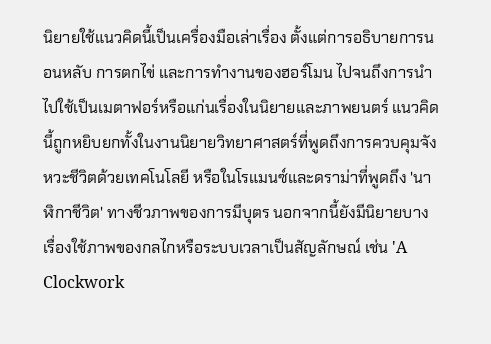นิยายใช้แนวคิดนี้เป็นเครื่องมือเล่าเรื่อง ตั้งแต่การอธิบายการนอนหลับ การตกไข่ และการทำงานของฮอร์โมน ไปจนถึงการนำไปใช้เป็นเมตาฟอร์หรือแก่นเรื่องในนิยายและภาพยนตร์ แนวคิดนี้ถูกหยิบยกทั้งในงานนิยายวิทยาศาสตร์ที่พูดถึงการควบคุมจังหวะชีวิตด้วยเทคโนโลยี หรือในโรแมนซ์และดราม่าที่พูดถึง 'นาฬิกาชีวิต' ทางชีวภาพของการมีบุตร นอกจากนี้ยังมีนิยายบางเรื่องใช้ภาพของกลไกหรือระบบเวลาเป็นสัญลักษณ์ เช่น 'A Clockwork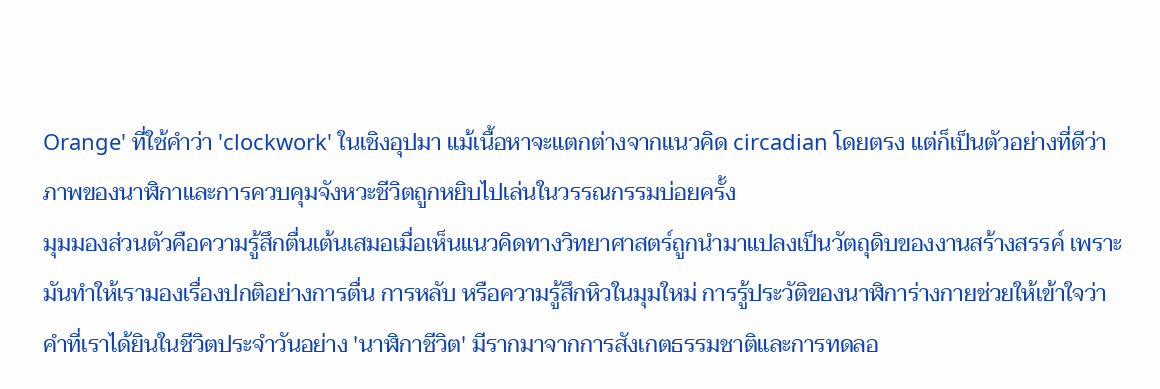Orange' ที่ใช้คำว่า 'clockwork' ในเชิงอุปมา แม้เนื้อหาจะแตกต่างจากแนวคิด circadian โดยตรง แต่ก็เป็นตัวอย่างที่ดีว่าภาพของนาฬิกาและการควบคุมจังหวะชีวิตถูกหยิบไปเล่นในวรรณกรรมบ่อยครั้ง
มุมมองส่วนตัวคือความรู้สึกตื่นเต้นเสมอเมื่อเห็นแนวคิดทางวิทยาศาสตร์ถูกนำมาแปลงเป็นวัตถุดิบของงานสร้างสรรค์ เพราะมันทำให้เรามองเรื่องปกติอย่างการตื่น การหลับ หรือความรู้สึกหิวในมุมใหม่ การรู้ประวัติของนาฬิการ่างกายช่วยให้เข้าใจว่าคำที่เราได้ยินในชีวิตประจำวันอย่าง 'นาฬิกาชีวิต' มีรากมาจากการสังเกตธรรมชาติและการทดลอ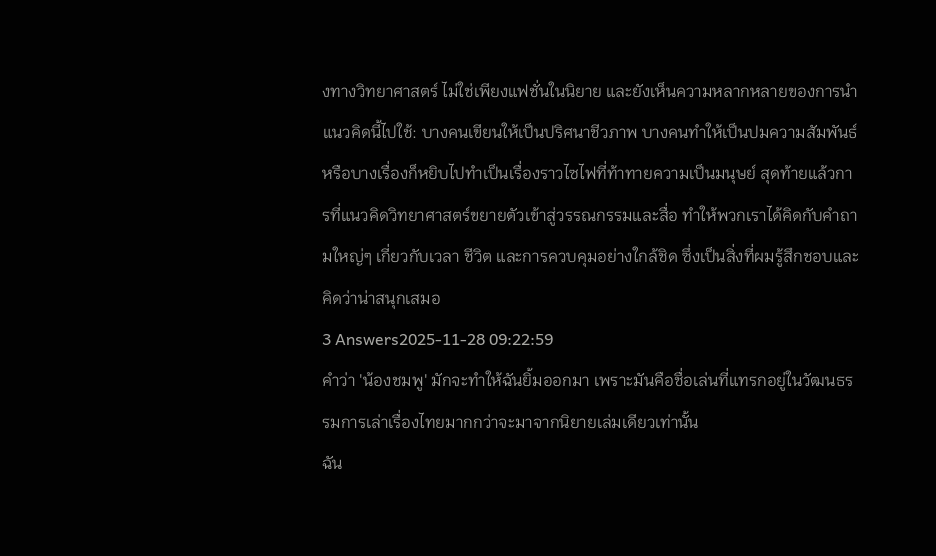งทางวิทยาศาสตร์ ไม่ใช่เพียงแฟชั่นในนิยาย และยังเห็นความหลากหลายของการนำแนวคิดนี้ไปใช้: บางคนเขียนให้เป็นปริศนาชีวภาพ บางคนทำให้เป็นปมความสัมพันธ์ หรือบางเรื่องก็หยิบไปทำเป็นเรื่องราวไซไฟที่ท้าทายความเป็นมนุษย์ สุดท้ายแล้วการที่แนวคิดวิทยาศาสตร์ขยายตัวเข้าสู่วรรณกรรมและสื่อ ทำให้พวกเราได้คิดกับคำถามใหญ่ๆ เกี่ยวกับเวลา ชีวิต และการควบคุมอย่างใกล้ชิด ซึ่งเป็นสิ่งที่ผมรู้สึกชอบและคิดว่าน่าสนุกเสมอ
3 Answers2025-11-28 09:22:59
คำว่า 'น้องชมพู' มักจะทำให้ฉันยิ้มออกมา เพราะมันคือชื่อเล่นที่แทรกอยู่ในวัฒนธรรมการเล่าเรื่องไทยมากกว่าจะมาจากนิยายเล่มเดียวเท่านั้น
ฉัน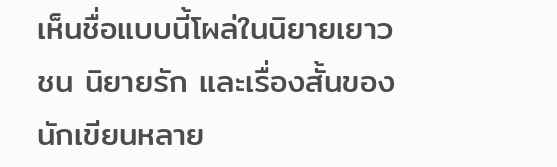เห็นชื่อแบบนี้โผล่ในนิยายเยาวชน นิยายรัก และเรื่องสั้นของนักเขียนหลาย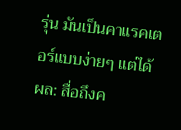รุ่น มันเป็นคาแรคเตอร์แบบง่ายๆ แต่ได้ผล: สื่อถึงค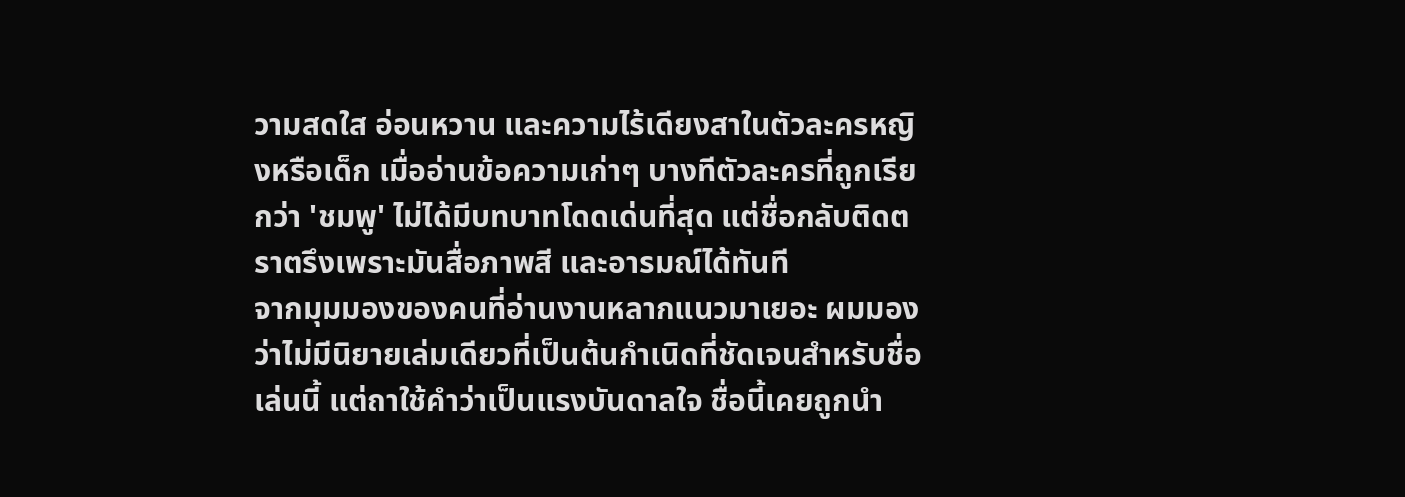วามสดใส อ่อนหวาน และความไร้เดียงสาในตัวละครหญิงหรือเด็ก เมื่ออ่านข้อความเก่าๆ บางทีตัวละครที่ถูกเรียกว่า 'ชมพู' ไม่ได้มีบทบาทโดดเด่นที่สุด แต่ชื่อกลับติดตราตรึงเพราะมันสื่อภาพสี และอารมณ์ได้ทันที
จากมุมมองของคนที่อ่านงานหลากแนวมาเยอะ ผมมองว่าไม่มีนิยายเล่มเดียวที่เป็นต้นกำเนิดที่ชัดเจนสำหรับชื่อเล่นนี้ แต่ถาใช้คำว่าเป็นแรงบันดาลใจ ชื่อนี้เคยถูกนำ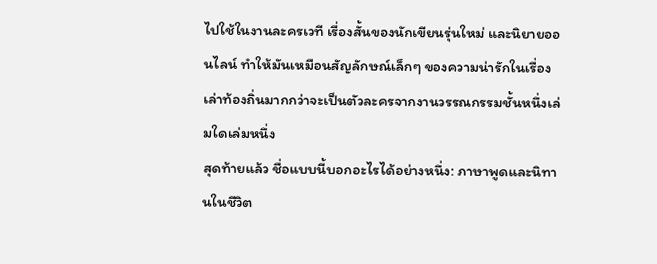ไปใช้ในงานละครเวที เรื่องสั้นของนักเขียนรุ่นใหม่ และนิยายออนไลน์ ทำให้มันเหมือนสัญลักษณ์เล็กๆ ของความน่ารักในเรื่องเล่าท้องถิ่นมากกว่าจะเป็นตัวละครจากงานวรรณกรรมชั้นหนึ่งเล่มใดเล่มหนึ่ง
สุดท้ายแล้ว ชื่อแบบนี้บอกอะไรได้อย่างหนึ่ง: ภาษาพูดและนิทานในชีวิต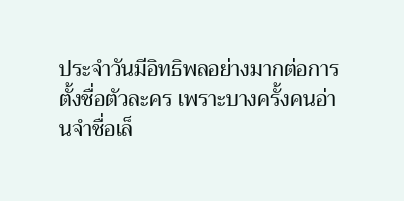ประจำวันมีอิทธิพลอย่างมากต่อการตั้งชื่อตัวละคร เพราะบางครั้งคนอ่านจำชื่อเล็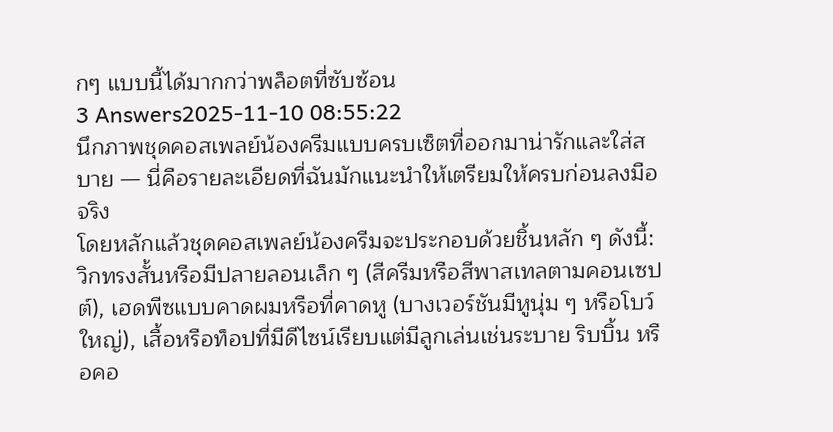กๆ แบบนี้ได้มากกว่าพล็อตที่ซับซ้อน
3 Answers2025-11-10 08:55:22
นึกภาพชุดคอสเพลย์น้องครีมแบบครบเซ็ตที่ออกมาน่ารักและใส่สบาย — นี่คือรายละเอียดที่ฉันมักแนะนำให้เตรียมให้ครบก่อนลงมือจริง
โดยหลักแล้วชุดคอสเพลย์น้องครีมจะประกอบด้วยชิ้นหลัก ๆ ดังนี้: วิกทรงสั้นหรือมีปลายลอนเล็ก ๆ (สีครีมหรือสีพาสเทลตามคอนเซปต์), เฮดพีซแบบคาดผมหรือที่คาดหู (บางเวอร์ชันมีหูนุ่ม ๆ หรือโบว์ใหญ่), เสื้อหรือท็อปที่มีดีไซน์เรียบแต่มีลูกเล่นเช่นระบาย ริบบิ้น หรือคอ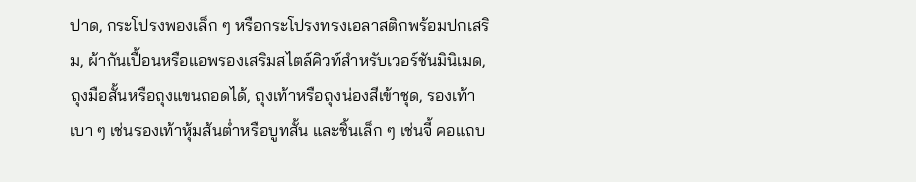ปาด, กระโปรงพองเล็ก ๆ หรือกระโปรงทรงเอลาสติกพร้อมปกเสริม, ผ้ากันเปื้อนหรือแอพรองเสริมสไตล์คิวท์สำหรับเวอร์ชันมินิเมด, ถุงมือสั้นหรือถุงแขนถอดได้, ถุงเท้าหรือถุงน่องสีเข้าชุด, รองเท้าเบา ๆ เช่นรองเท้าหุ้มส้นต่ำหรือบูทสั้น และชิ้นเล็ก ๆ เช่นจี้ คอแถบ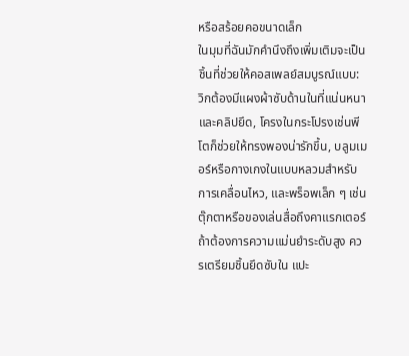หรือสร้อยคอขนาดเล็ก
ในมุมที่ฉันมักคำนึงถึงเพิ่มเติมจะเป็นชิ้นที่ช่วยให้คอสเพลย์สมบูรณ์แบบ: วิกต้องมีแผงผ้าซับด้านในที่แน่นหนาและคลิปยึด, โครงในกระโปรงเช่นพีโตก็ช่วยให้ทรงพองน่ารักขึ้น, บลูมเมอร์หรือกางเกงในแบบหลวมสำหรับการเคลื่อนไหว, และพร็อพเล็ก ๆ เช่นตุ๊กตาหรือของเล่นสื่อถึงคาแรกเตอร์ ถ้าต้องการความแม่นยำระดับสูง ควรเตรียมชิ้นยึดซับใน แปะ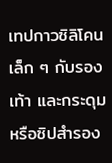เทปกาวซิลิโคนเล็ก ๆ กับรองเท้า และกระดุมหรือซิปสำรอง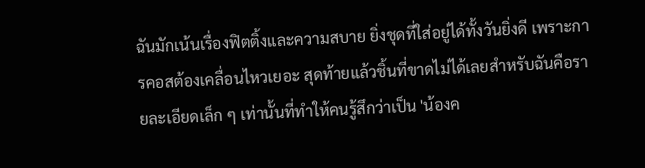ฉันมักเน้นเรื่องฟิตติ้งและความสบาย ยิ่งชุดที่ใส่อยู่ได้ทั้งวันยิ่งดี เพราะการคอสต้องเคลื่อนไหวเยอะ สุดท้ายแล้วชิ้นที่ขาดไม่ได้เลยสำหรับฉันคือรายละเอียดเล็ก ๆ เท่านั้นที่ทำให้คนรู้สึกว่าเป็น 'น้องค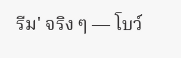รีม' จริง ๆ — โบว์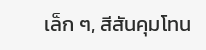เล็ก ๆ, สีสันคุมโทน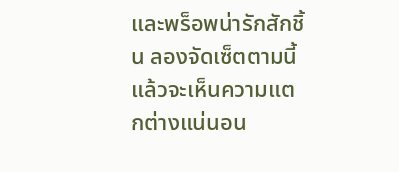และพร็อพน่ารักสักชิ้น ลองจัดเซ็ตตามนี้แล้วจะเห็นความแตกต่างแน่นอน